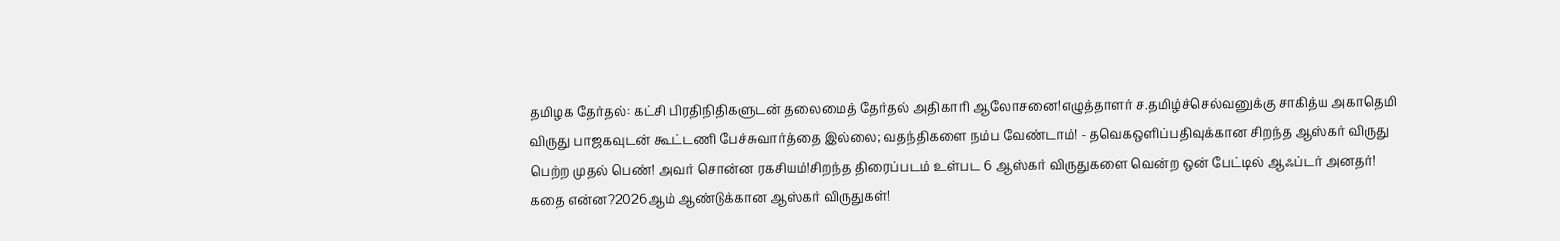தமிழக தேர்தல்: கட்சி பிரதிநிதிகளுடன் தலைமைத் தேர்தல் அதிகாரி ஆலோசனை!எழுத்தாளர் ச.தமிழ்ச்செல்வனுக்கு சாகித்ய அகாதெமி விருது பாஜகவுடன் கூட்டணி பேச்சுவார்த்தை இல்லை; வதந்திகளை நம்ப வேண்டாம்! - தவெகஒளிப்பதிவுக்கான சிறந்த ஆஸ்கர் விருது பெற்ற முதல் பெண்! அவர் சொன்ன ரகசியம்!சிறந்த திரைப்படம் உள்பட 6 ஆஸ்கர் விருதுகளை வென்ற ஒன் பேட்டில் ஆஃப்டர் அனதர்! கதை என்ன?2026ஆம் ஆண்டுக்கான ஆஸ்கர் விருதுகள்!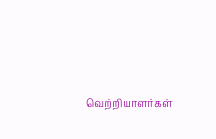வெற்றியாளர்கள்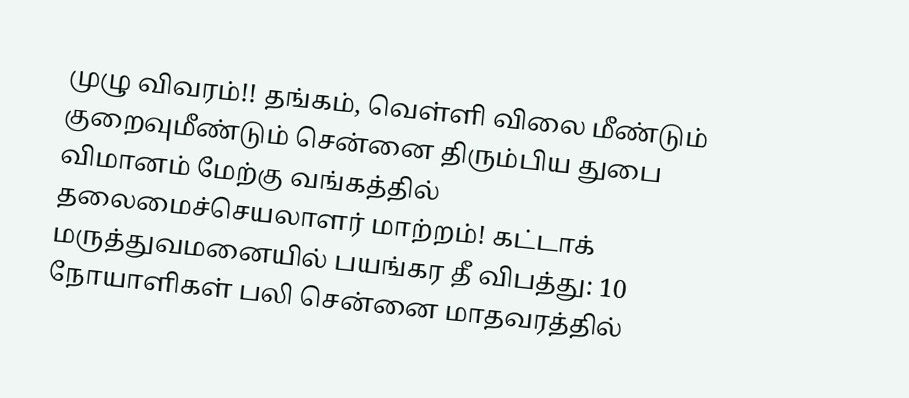முழு விவரம்!! தங்கம், வெள்ளி விலை மீண்டும் குறைவுமீண்டும் சென்னை திரும்பிய துபை விமானம் மேற்கு வங்கத்தில் தலைமைச்செயலாளர் மாற்றம்! கட்டாக் மருத்துவமனையில் பயங்கர தீ விபத்து: 10 நோயாளிகள் பலி சென்னை மாதவரத்தில்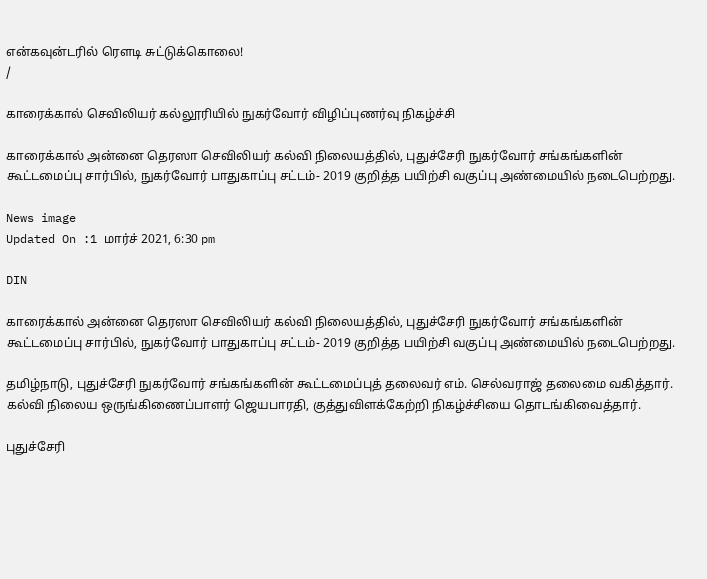என்கவுன்டரில் ரௌடி சுட்டுக்கொலை!
/

காரைக்கால் செவிலியர் கல்லூரியில் நுகர்வோர் விழிப்புணர்வு நிகழ்ச்சி

காரைக்கால் அன்னை தெரஸா செவிலியர் கல்வி நிலையத்தில், புதுச்சேரி நுகர்வோர் சங்கங்களின் கூட்டமைப்பு சார்பில், நுகர்வோர் பாதுகாப்பு சட்டம்- 2019 குறித்த பயிற்சி வகுப்பு அண்மையில் நடைபெற்றது.

News image
Updated On :1 மார்ச் 2021, 6:30 pm

DIN

காரைக்கால் அன்னை தெரஸா செவிலியர் கல்வி நிலையத்தில், புதுச்சேரி நுகர்வோர் சங்கங்களின் கூட்டமைப்பு சார்பில், நுகர்வோர் பாதுகாப்பு சட்டம்- 2019 குறித்த பயிற்சி வகுப்பு அண்மையில் நடைபெற்றது.

தமிழ்நாடு, புதுச்சேரி நுகர்வோர் சங்கங்களின் கூட்டமைப்புத் தலைவர் எம். செல்வராஜ் தலைமை வகித்தார். கல்வி நிலைய ஒருங்கிணைப்பாளர் ஜெயபாரதி, குத்துவிளக்கேற்றி நிகழ்ச்சியை தொடங்கிவைத்தார்.

புதுச்சேரி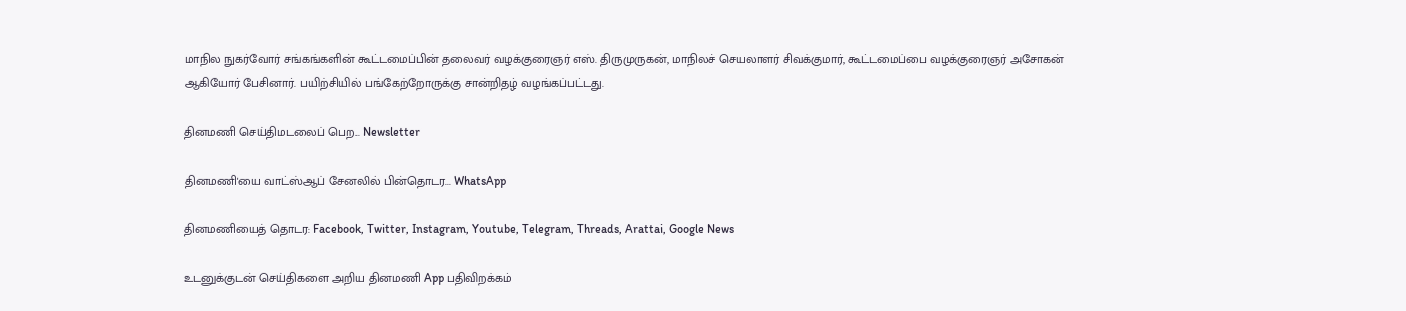மாநில நுகர்வோர் சங்கங்களின் கூட்டமைப்பின் தலைவர் வழக்குரைஞர் எஸ். திருமுருகன், மாநிலச் செயலாளர் சிவக்குமார், கூட்டமைப்பை வழக்குரைஞர் அசோகன் ஆகியோர் பேசினார். பயிற்சியில் பங்கேற்றோருக்கு சான்றிதழ் வழங்கப்பட்டது.

தினமணி செய்திமடலைப் பெற... Newsletter

தினமணி'யை வாட்ஸ்ஆப் சேனலில் பின்தொடர... WhatsApp

தினமணியைத் தொடர: Facebook, Twitter, Instagram, Youtube, Telegram, Threads, Arattai, Google News

உடனுக்குடன் செய்திகளை அறிய தினமணி App பதிவிறக்கம்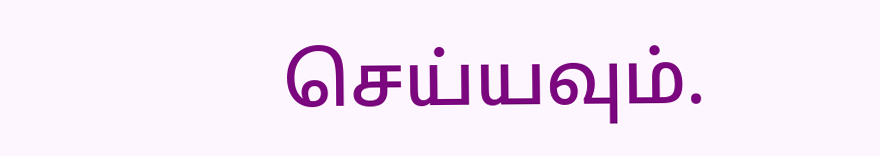செய்யவும்.